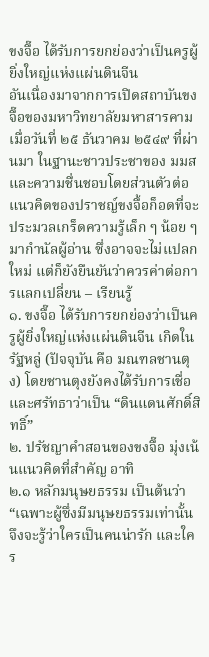ขงจื๊อ ได้รับการยกย่องว่าเป็นครูผู้ยิ่งใหญ่แห่งแผ่นดินจีน
อันเนื่องมาจากการเปิดสถาบันขงจื๊อของมหาวิทยาลัยมหาสารคาม เมื่อวันที่ ๒๕ ธันวาคม ๒๕๔๙ ที่ผ่านมา ในฐานะชาวประชาของ มมส และความชื่นชอบโดยส่วนตัวต่อแนวคิดของปราชญ์ขงจื้อก็อดที่จะประมวลเกร็ดความรู้เล็ก ๆ น้อย ๆ มากำนัลผู้อ่าน ซึ่งอาจจะไม่แปลกใหม่ แต่ก็ยังยืนยันว่าควรค่าต่อการแลกเปลี่ยน – เรียนรู้
๑. ขงจื๊อ ได้รับการยกย่องว่าเป็นครูผู้ยิ่งใหญ่แห่งแผ่นดินจีน เกิดในรัฐหลู่ (ปัจจุบัน คือ มณฑลชานตุง) โดยชานตุงยังคงได้รับการเชื่อและศรัทธาว่าเป็น “ดินแดนศักดิ์สิทธิ์”
๒. ปรัชญาคำสอนของขงจื๊อ มุ่งเน้นแนวคิดที่สำคัญ อาทิ
๒.๑ หลักมนุษยธรรม เป็นต้นว่า
“เฉพาะผู้ซึ่งมีมนุษยธรรมเท่านั้นจึงจะรู้ว่าใครเป็นคนน่ารัก และใคร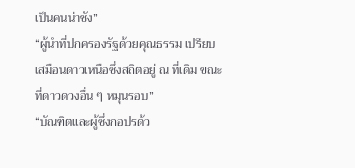เป็นคนน่าชัง”
“ผู้นำที่ปกครองรัฐด้วยคุณธรรม เปรียบเสมือนดาวเหนือซึ่งสถิตอยู่ ณ ที่เดิม ขณะที่ดาวดวงอื่น ๆ หมุนรอบ”
“บัณฑิตและผู้ซึ่งกอปรด้ว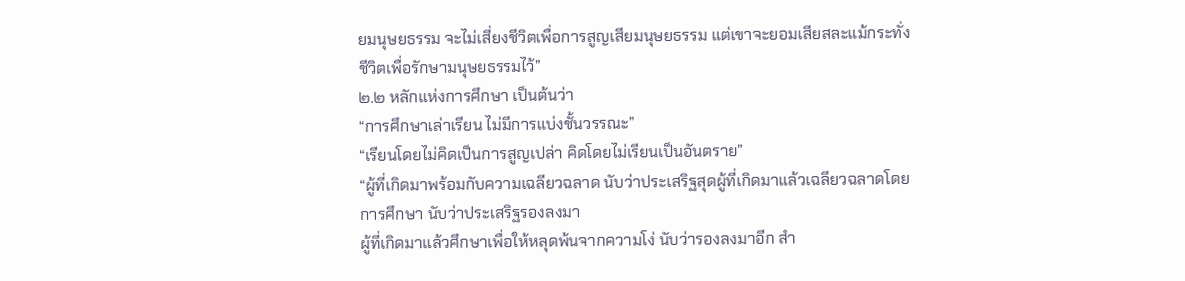ยมนุษยธรรม จะไม่เสี่ยงชีวิตเพื่อการสูญเสียมนุษยธรรม แต่เขาจะยอมเสียสละแม้กระทั่งชีวิตเพื่อรักษามนุษยธรรมไว้”
๒.๒ หลักแห่งการศึกษา เป็นต้นว่า
“การศึกษาเล่าเรียน ไม่มีการแบ่งชั้นวรรณะ”
“เรียนโดยไม่คิดเป็นการสูญเปล่า คิดโดยไม่เรียนเป็นอันตราย”
“ผู้ที่เกิดมาพร้อมกับความเฉลียวฉลาด นับว่าประเสริฐสุดผู้ที่เกิดมาแล้วเฉลียวฉลาดโดยการศึกษา นับว่าประเสริฐรองลงมา
ผู้ที่เกิดมาแล้วศึกษาเพื่อให้หลุดพ้นจากความโง่ นับว่ารองลงมาอีก สำ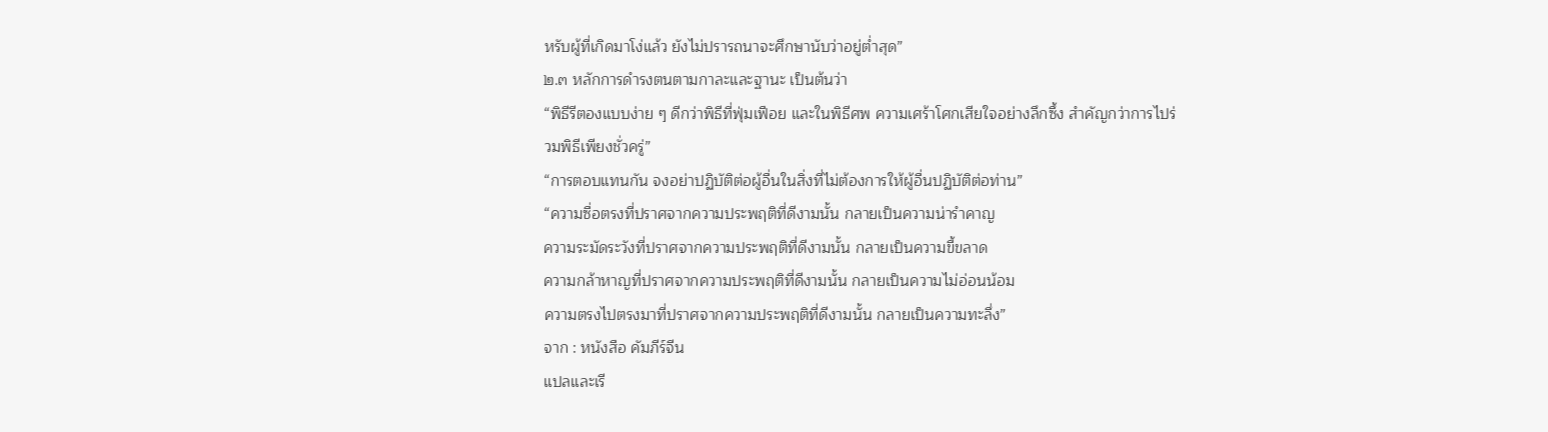หรับผู้ที่เกิดมาโง่แล้ว ยังไม่ปรารถนาจะศึกษานับว่าอยู่ต่ำสุด”
๒.๓ หลักการดำรงตนตามกาละและฐานะ เป็นต้นว่า
“พิธีรีตองแบบง่าย ๆ ดีกว่าพิธีที่ฟุ่มเฟือย และในพิธีศพ ความเศร้าโศกเสียใจอย่างลึกซึ้ง สำคัญกว่าการไปร่วมพิธีเพียงชั่วครู่”
“การตอบแทนกัน จงอย่าปฏิบัติต่อผู้อื่นในสิ่งที่ไม่ต้องการให้ผู้อื่นปฏิบัติต่อท่าน”
“ความซื่อตรงที่ปราศจากความประพฤติที่ดีงามนั้น กลายเป็นความน่ารำคาญ
ความระมัดระวังที่ปราศจากความประพฤติที่ดีงามนั้น กลายเป็นความขี้ขลาด
ความกล้าหาญที่ปราศจากความประพฤติที่ดีงามนั้น กลายเป็นความไม่อ่อนน้อม
ความตรงไปตรงมาที่ปราศจากความประพฤติที่ดีงามนั้น กลายเป็นความทะลึ่ง”
จาก : หนังสือ คัมภีร์จีน
แปลและเรี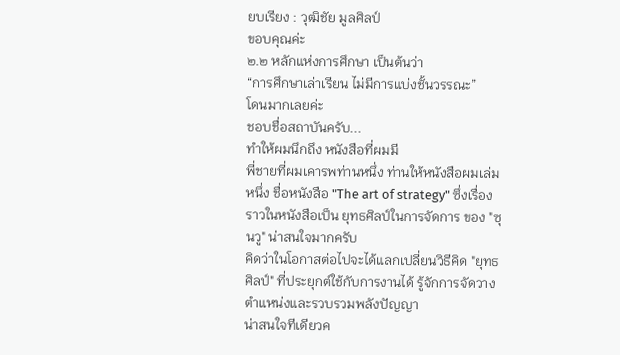ยบเรียง : วุฒิชัย มูลศิลป์
ขอบคุณค่ะ
๒.๒ หลักแห่งการศึกษา เป็นต้นว่า
“การศึกษาเล่าเรียน ไม่มีการแบ่งชั้นวรรณะ”
โดนมากเลยค่ะ
ชอบชื่อสถาบันครับ...
ทำให้ผมนึกถึง หนังสือที่ผมมี
พี่ชายที่ผมเคารพท่านหนึ่ง ท่านให้หนังสือผมเล่มหนึ่ง ชื่อหนังสือ "The art of strategy" ซึ่งเรื่องราวในหนังสือเป็น ยุทธศิลป์ในการจัดการ ของ "ซุนวู" น่าสนใจมากครับ
คิดว่าในโอกาสต่อไปจะได้แลกเปลี่ยนวิธีคิด "ยุทธศิลป์" ที่ประยุกต์ใช้กับการงานได้ รู้จักการจัดวางตำแหน่งและรวบรวมพลังปัญญา
น่าสนใจทีเดียวค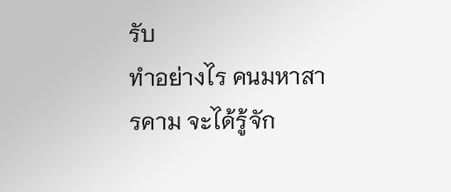รับ
ทำอย่างไร คนมหาสารคาม จะได้รู้จัก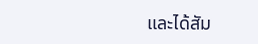และได้สัม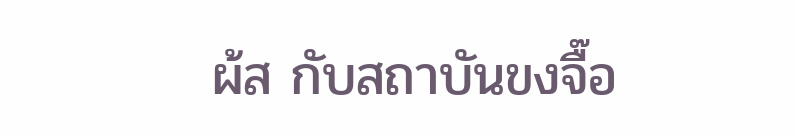ผ้ส กับสถาบันขงจื๊อ